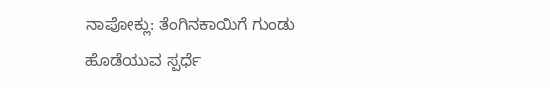ನಾಪೋಕ್ಲು: ತೆಂಗಿನಕಾಯಿಗೆ ಗುಂಡು ಹೊಡೆಯುವ ಸ್ಪರ್ಧೆ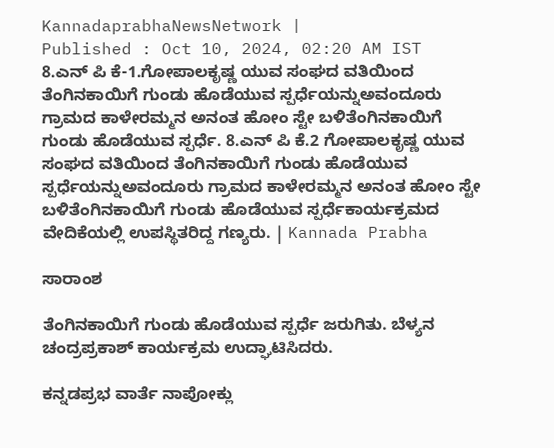KannadaprabhaNewsNetwork |
Published : Oct 10, 2024, 02:20 AM IST
8.ಎನ್ ಪಿ ಕೆ-1.ಗೋಪಾಲಕೃಷ್ಣ ಯುವ ಸಂಘದ ವತಿಯಿಂದ ತೆಂಗಿನಕಾಯಿಗೆ ಗುಂಡು ಹೊಡೆಯುವ ಸ್ಪರ್ಧೆಯನ್ನುಅವಂದೂರು ಗ್ರಾಮದ ಕಾಳೇರಮ್ಮನ ಅನಂತ ಹೋಂ ಸ್ಟೇ ಬಳಿತೆಂಗಿನಕಾಯಿಗೆ ಗುಂಡು ಹೊಡೆಯುವ ಸ್ಪರ್ಧೆ. 8.ಎನ್ ಪಿ ಕೆ.2 ಗೋಪಾಲಕೃಷ್ಣ ಯುವ ಸಂಘದ ವತಿಯಿಂದ ತೆಂಗಿನಕಾಯಿಗೆ ಗುಂಡು ಹೊಡೆಯುವ ಸ್ಪರ್ಧೆಯನ್ನುಅವಂದೂರು ಗ್ರಾಮದ ಕಾಳೇರಮ್ಮನ ಅನಂತ ಹೋಂ ಸ್ಟೇ ಬಳಿತೆಂಗಿನಕಾಯಿಗೆ ಗುಂಡು ಹೊಡೆಯುವ ಸ್ಪರ್ಧೆಕಾರ್ಯಕ್ರಮದ ವೇದಿಕೆಯಲ್ಲಿ ಉಪಸ್ಥಿತರಿದ್ದ ಗಣ್ಯರು. | Kannada Prabha

ಸಾರಾಂಶ

ತೆಂಗಿನಕಾಯಿಗೆ ಗುಂಡು ಹೊಡೆಯುವ ಸ್ಪರ್ಧೆ ಜರುಗಿತು. ಬೆಳ್ಯನ ಚಂದ್ರಪ್ರಕಾಶ್‌ ಕಾರ್ಯಕ್ರಮ ಉದ್ಘಾಟಿಸಿದರು.

ಕನ್ನಡಪ್ರಭ ವಾರ್ತೆ ನಾಪೋಕ್ಲು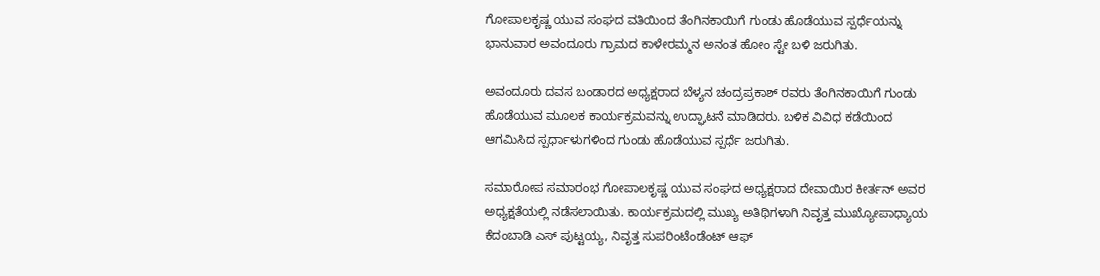ಗೋಪಾಲಕೃಷ್ಣ ಯುವ ಸಂಘದ ವತಿಯಿಂದ ತೆಂಗಿನಕಾಯಿಗೆ ಗುಂಡು ಹೊಡೆಯುವ ಸ್ಪರ್ಧೆಯನ್ನು ಭಾನುವಾರ ಅವಂದೂರು ಗ್ರಾಮದ ಕಾಳೇರಮ್ಮನ ಅನಂತ ಹೋಂ ಸ್ಟೇ ಬಳಿ ಜರುಗಿತು.

ಅವಂದೂರು ದವಸ ಬಂಡಾರದ ಅಧ್ಯಕ್ಷರಾದ ಬೆಳ್ಯನ ಚಂದ್ರಪ್ರಕಾಶ್ ರವರು ತೆಂಗಿನಕಾಯಿಗೆ ಗುಂಡು ಹೊಡೆಯುವ ಮೂಲಕ ಕಾರ್ಯಕ್ರಮವನ್ನು ಉದ್ಘಾಟನೆ ಮಾಡಿದರು. ಬಳಿಕ ವಿವಿಧ ಕಡೆಯಿಂದ ಆಗಮಿಸಿದ ಸ್ಪರ್ಧಾಳುಗಳಿಂದ ಗುಂಡು ಹೊಡೆಯುವ ಸ್ಪರ್ಧೆ ಜರುಗಿತು.

ಸಮಾರೋಪ ಸಮಾರಂಭ ಗೋಪಾಲಕೃಷ್ಣ ಯುವ ಸಂಘದ ಅಧ್ಯಕ್ಷರಾದ ದೇವಾಯಿರ ಕೀರ್ತನ್ ಅವರ ಅಧ್ಯಕ್ಷತೆಯಲ್ಲಿ ನಡೆಸಲಾಯಿತು. ಕಾರ್ಯಕ್ರಮದಲ್ಲಿ ಮುಖ್ಯ ಅತಿಥಿಗಳಾಗಿ ನಿವೃತ್ತ ಮುಖ್ಯೋಪಾಧ್ಯಾಯ ಕೆದಂಬಾಡಿ ಎಸ್ ಪುಟ್ಟಯ್ಯ, ನಿವೃತ್ತ ಸುಪರಿಂಟೆಂಡೆಂಟ್ ಆಫ್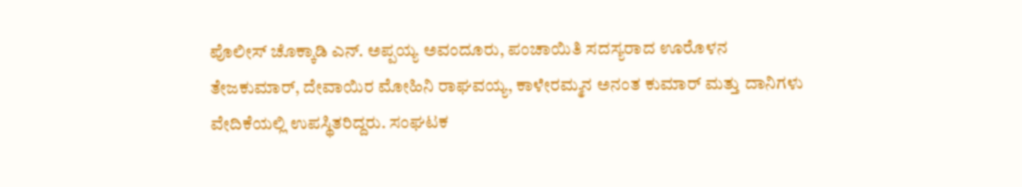ಪೊಲೀಸ್ ಚೊಕ್ಕಾಡಿ ಎನ್. ಅಪ್ಪಯ್ಯ ಅವಂದೂರು, ಪಂಚಾಯಿತಿ ಸದಸ್ಯರಾದ ಊರೊಳನ ತೇಜಕುಮಾರ್, ದೇವಾಯಿರ ಮೋಹಿನಿ ರಾಘವಯ್ಯ, ಕಾಳೇರಮ್ಮನ ಅನಂತ ಕುಮಾರ್ ಮತ್ತು ದಾನಿಗಳು ವೇದಿಕೆಯಲ್ಲಿ ಉಪಸ್ಥಿತರಿದ್ದರು. ಸಂಘಟಕ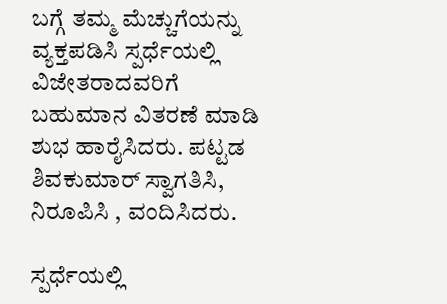ಬಗ್ಗೆ ತಮ್ಮ ಮೆಚ್ಚುಗೆಯನ್ನು ವ್ಯಕ್ತಪಡಿಸಿ ಸ್ಪರ್ಧೆಯಲ್ಲಿ ವಿಜೇತರಾದವರಿಗೆ ಬಹುಮಾನ ವಿತರಣೆ ಮಾಡಿ ಶುಭ ಹಾರೈಸಿದರು. ಪಟ್ಟಡ ಶಿವಕುಮಾರ್ ಸ್ವಾಗತಿಸಿ, ನಿರೂಪಿಸಿ , ವಂದಿಸಿದರು.

ಸ್ಪರ್ಧೆಯಲ್ಲಿ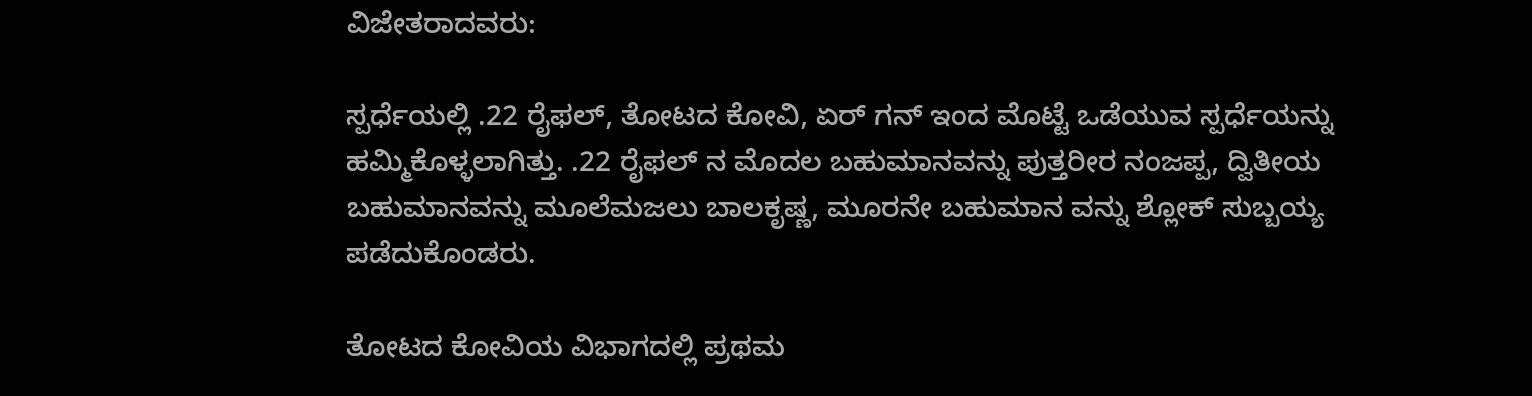ವಿಜೇತರಾದವರು:

ಸ್ಪರ್ಧೆಯಲ್ಲಿ .22 ರೈಫಲ್, ತೋಟದ ಕೋವಿ, ಏರ್ ಗನ್ ಇಂದ ಮೊಟ್ಟೆ ಒಡೆಯುವ ಸ್ಪರ್ಧೆಯನ್ನು ಹಮ್ಮಿಕೊಳ್ಳಲಾಗಿತ್ತು. .22 ರೈಫಲ್ ನ ಮೊದಲ ಬಹುಮಾನವನ್ನು ಪುತ್ತರೀರ ನಂಜಪ್ಪ, ದ್ವಿತೀಯ ಬಹುಮಾನವನ್ನು ಮೂಲೆಮಜಲು ಬಾಲಕೃಷ್ಣ, ಮೂರನೇ ಬಹುಮಾನ ವನ್ನು ಶ್ಲೋಕ್ ಸುಬ್ಬಯ್ಯ ಪಡೆದುಕೊಂಡರು.

ತೋಟದ ಕೋವಿಯ ವಿಭಾಗದಲ್ಲಿ ಪ್ರಥಮ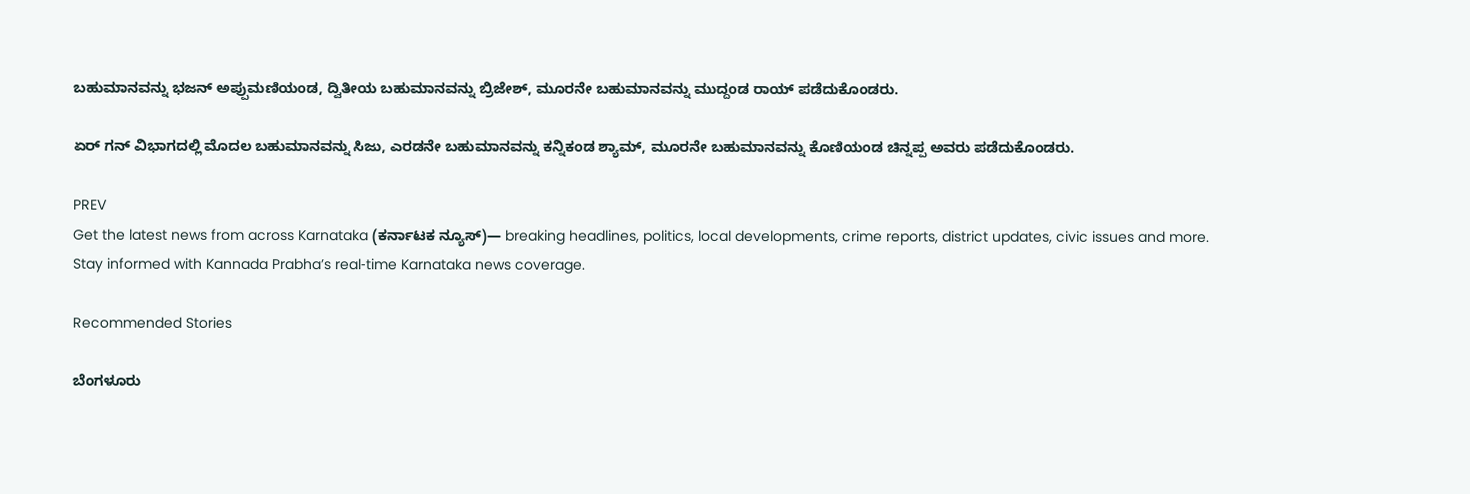ಬಹುಮಾನವನ್ನು ಭಜನ್ ಅಪ್ಪುಮಣಿಯಂಡ, ದ್ವಿತೀಯ ಬಹುಮಾನವನ್ನು ಬ್ರಿಜೇಶ್, ಮೂರನೇ ಬಹುಮಾನವನ್ನು ಮುದ್ದಂಡ ರಾಯ್ ಪಡೆದುಕೊಂಡರು.

ಏರ್ ಗನ್ ವಿಭಾಗದಲ್ಲಿ ಮೊದಲ ಬಹುಮಾನವನ್ನು ಸಿಜು, ಎರಡನೇ ಬಹುಮಾನವನ್ನು ಕನ್ನಿಕಂಡ ಶ್ಯಾಮ್, ಮೂರನೇ ಬಹುಮಾನವನ್ನು ಕೊಣಿಯಂಡ ಚಿನ್ನಪ್ಪ ಅವರು ಪಡೆದುಕೊಂಡರು.

PREV
Get the latest news from across Karnataka (ಕರ್ನಾಟಕ ನ್ಯೂಸ್)— breaking headlines, politics, local developments, crime reports, district updates, civic issues and more. Stay informed with Kannada Prabha’s real‑time Karnataka news coverage.

Recommended Stories

ಬೆಂಗಳೂರು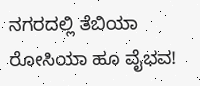ನಗರದಲ್ಲಿ ತೆಬಿಯಾ ರೋಸಿಯಾ ಹೂ ವೈಭವ!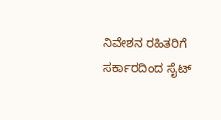ನಿವೇಶನ ರಹಿತರಿಗೆ ಸರ್ಕಾರದಿಂದ ಸೈಟ್‌